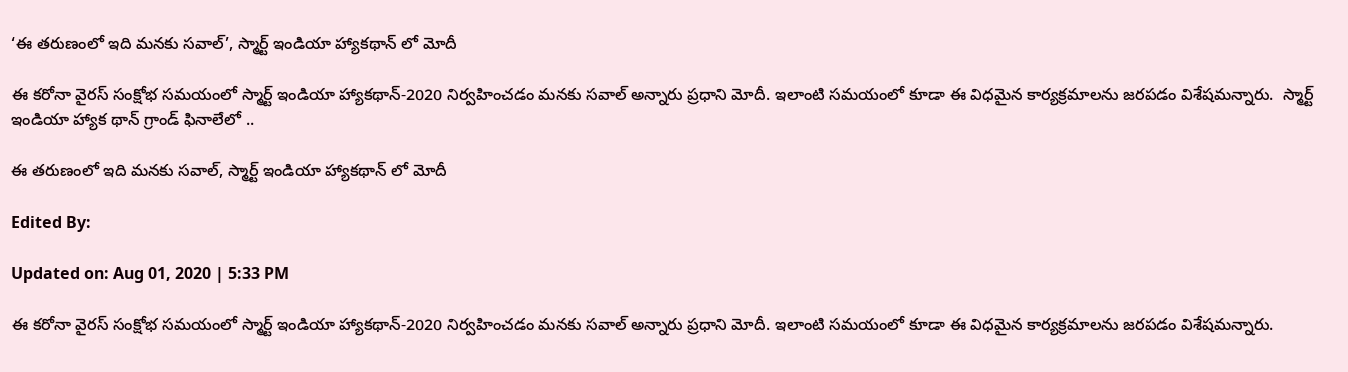‘ఈ తరుణంలో ఇది మనకు సవాల్’, స్మార్ట్ ఇండియా హ్యాకథాన్ లో మోదీ

ఈ కరోనా వైరస్ సంక్షోభ సమయంలో స్మార్ట్ ఇండియా హ్యాకథాన్-2020 నిర్వహించడం మనకు సవాల్ అన్నారు ప్రధాని మోదీ. ఇలాంటి సమయంలో కూడా ఈ విధమైన కార్యక్రమాలను జరపడం విశేషమన్నారు.  స్మార్ట్ ఇండియా హ్యాక థాన్ గ్రాండ్ ఫినాలేలో ..

ఈ తరుణంలో ఇది మనకు సవాల్, స్మార్ట్ ఇండియా హ్యాకథాన్ లో మోదీ

Edited By:

Updated on: Aug 01, 2020 | 5:33 PM

ఈ కరోనా వైరస్ సంక్షోభ సమయంలో స్మార్ట్ ఇండియా హ్యాకథాన్-2020 నిర్వహించడం మనకు సవాల్ అన్నారు ప్రధాని మోదీ. ఇలాంటి సమయంలో కూడా ఈ విధమైన కార్యక్రమాలను జరపడం విశేషమన్నారు.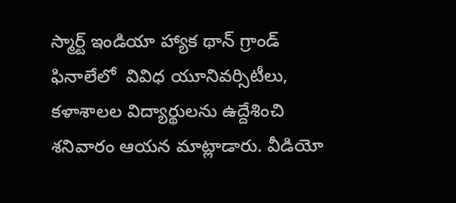స్మార్ట్ ఇండియా హ్యాక థాన్ గ్రాండ్ ఫినాలేలో  వివిధ యూనివర్సిటీలు, కళాశాలల విద్యార్థులను ఉద్దేశించి శనివారం ఆయన మాట్లాడారు. వీడియో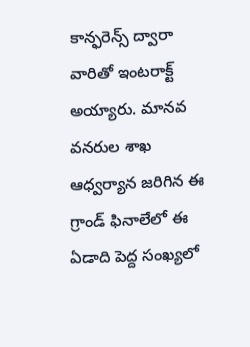కాన్ఫరెన్స్ ద్వారా వారితో ఇంటరాక్ట్ అయ్యారు. మానవ వనరుల శాఖ ఆధ్వర్యాన జరిగిన ఈ గ్రాండ్ ఫినాలేలో ఈ ఏడాది పెద్ద సంఖ్యలో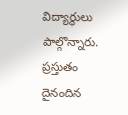విద్యార్థులు పాల్గొన్నారు. ప్రస్తుతం దైనందిన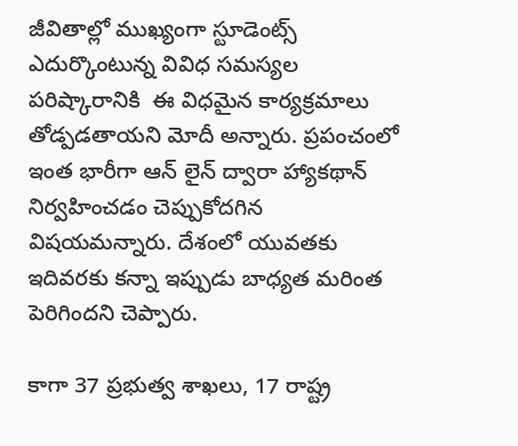జీవితాల్లో ముఖ్యంగా స్టూడెంట్స్ ఎదుర్కొంటున్న వివిధ సమస్యల పరిష్కారానికి  ఈ విధమైన కార్యక్రమాలు తోడ్పడతాయని మోదీ అన్నారు. ప్రపంచంలో ఇంత భారీగా ఆన్ లైన్ ద్వారా హ్యాకథాన్ నిర్వహించడం చెప్పుకోదగిన విషయమన్నారు. దేశంలో యువతకు ఇదివరకు కన్నా ఇప్పుడు బాధ్యత మరింత పెరిగిందని చెప్పారు.

కాగా 37 ప్రభుత్వ శాఖలు, 17 రాష్ట్ర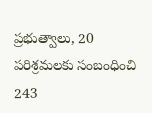ప్రభుత్వాలు, 20 పరిశ్రమలకు సంబంధించి 243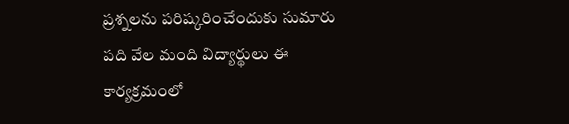ప్రశ్నలను పరిష్కరించేందుకు సుమారు పది వేల మంది విద్యార్థులు ఈ కార్యక్రమంలో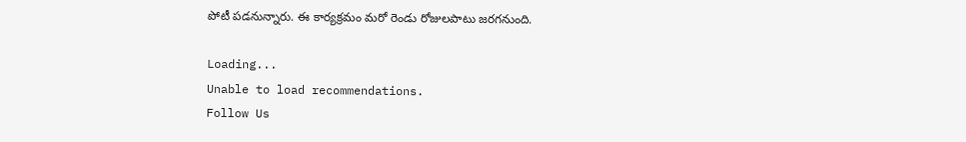పోటీ పడనున్నారు. ఈ కార్యక్రమం మరో రెండు రోజులపాటు జరగనుంది.

Loading...
Unable to load recommendations.
Follow Us